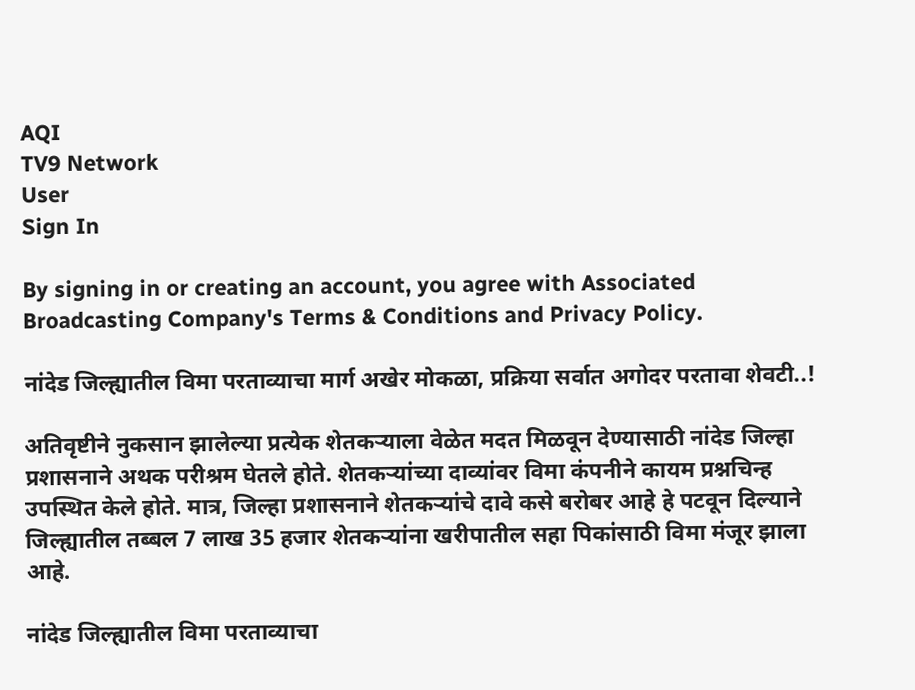AQI
TV9 Network
User
Sign In

By signing in or creating an account, you agree with Associated Broadcasting Company's Terms & Conditions and Privacy Policy.

नांदेड जिल्ह्यातील विमा परताव्याचा मार्ग अखेर मोकळा, प्रक्रिया सर्वात अगोदर परतावा शेवटी..!

अतिवृष्टीने नुकसान झालेल्या प्रत्येक शेतकऱ्याला वेळेत मदत मिळवून देण्यासाठी नांदेड जिल्हा प्रशासनाने अथक परीश्रम घेतले होते. शेतकऱ्यांच्या दाव्यांवर विमा कंपनीने कायम प्रश्नचिन्ह उपस्थित केले होते. मात्र, जिल्हा प्रशासनाने शेतकऱ्यांचे दावे कसे बरोबर आहे हे पटवून दिल्याने जिल्ह्यातील तब्बल 7 लाख 35 हजार शेतकऱ्यांना खरीपातील सहा पिकांसाठी विमा मंजूर झाला आहे.

नांदेड जिल्ह्यातील विमा परताव्याचा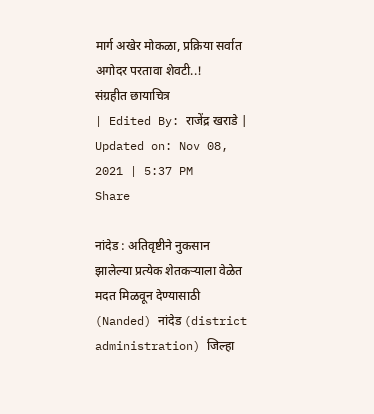मार्ग अखेर मोकळा, प्रक्रिया सर्वात अगोदर परतावा शेवटी..!
संग्रहीत छायाचित्र
| Edited By: राजेंद्र खराडे | Updated on: Nov 08, 2021 | 5:37 PM
Share

नांदेड : अतिवृष्टीने नुकसान झालेल्या प्रत्येक शेतकऱ्याला वेळेत मदत मिळवून देण्यासाठी (Nanded) नांदेड (district administration) जिल्हा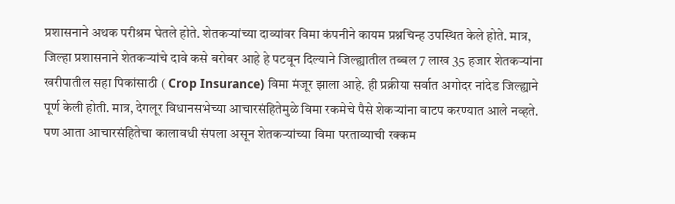प्रशासनाने अथक परीश्रम घेतले होते. शेतकऱ्यांच्या दाव्यांवर विमा कंपनीने कायम प्रश्नचिन्ह उपस्थित केले होते. मात्र, जिल्हा प्रशासनाने शेतकऱ्यांचे दावे कसे बरोबर आहे हे पटवून दिल्याने जिल्ह्यातील तब्बल 7 लाख 35 हजार शेतकऱ्यांना खरीपातील सहा पिकांसाठी ( Crop Insurance) विमा मंजूर झाला आहे. ही प्रक्रीया सर्वात अगोदर नांदेड जिल्ह्याने पूर्ण केली होती. मात्र, देगलूर विधानसभेच्या आचारसंहितेमुळे विमा रकमेचे पैसे शेकऱ्यांना वाटप करण्यात आले नव्हते. पण आता आचारसंहितेचा कालावधी संपला असून शेतकऱ्यांच्या विमा परताव्याची रक्कम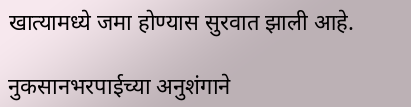खात्यामध्ये जमा होण्यास सुरवात झाली आहे.

नुकसानभरपाईच्या अनुशंगाने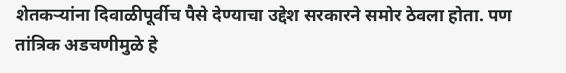शेतकऱ्यांना दिवाळीपूर्वीच पैसे देण्याचा उद्देश सरकारने समोर ठेवला होता. पण तांत्रिक अडचणीमुळे हे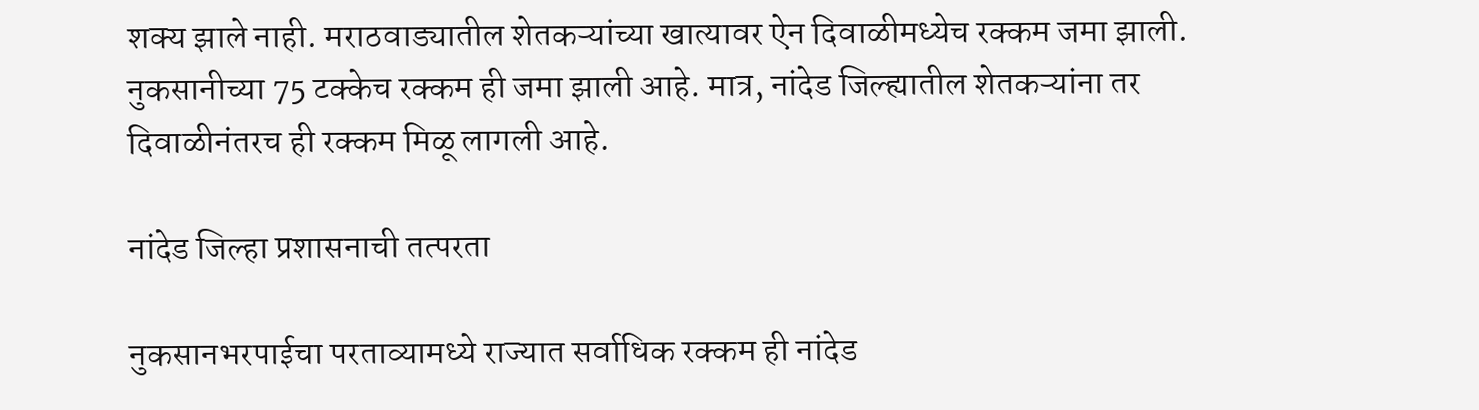शक्य झाले नाही. मराठवाड्यातील शेतकऱ्यांच्या खात्यावर ऐन दिवाळीमध्येच रक्कम जमा झाली. नुकसानीच्या 75 टक्केच रक्कम ही जमा झाली आहे. मात्र, नांदेड जिल्ह्यातील शेतकऱ्यांना तर दिवाळीनंतरच ही रक्कम मिळू लागली आहे.

नांदेड जिल्हा प्रशासनाची तत्परता

नुकसानभरपाईचा परताव्यामध्ये राज्यात सर्वाधिक रक्कम ही नांदेड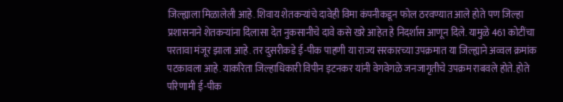जिल्ह्याला मिळालेली आहे. शिवाय शेतकऱ्यांचे दावेही विमा कंपनीकडून फोल ठरवण्यात आले होते पण जिल्हा प्रशासनाने शेतकऱ्यांना दिलासा देत नुकसानीचे दावे कसे खरे आहेत हे निदर्शास आणून दिले. यामुळे 461 कोटींचा परतावा मंजूर झाला आहे. तर दुसरीकडे ई-पीक पाहणी या राज्य सरकारच्या उपक्रमात या जिल्ह्याने अव्वल क्रमांक पटकावला आहे. याकरिता जिल्हाधिकारी विपीन इटनकर यांनी वेगवेगळे जनजागृतीचे उपक्रम राबवले होते. होते परिणामी ई-पीक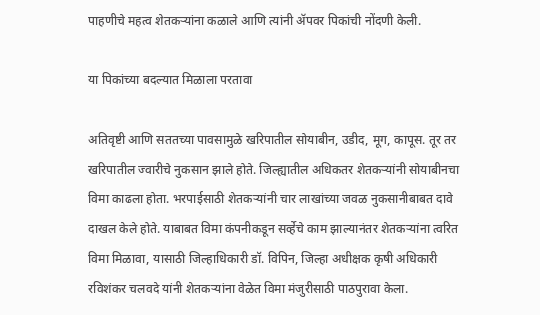पाहणीचे महत्व शेतकऱ्यांना कळाले आणि त्यांनी ॲपवर पिकांची नोंदणी केली.

या पिकांच्या बदल्यात मिळाला परतावा

अतिवृष्टी आणि सततच्या पावसामुळे खरिपातील सोयाबीन, उडीद, मूग, कापूस. तूर तर खरिपातील ज्वारीचे नुकसान झाले होते. जिल्ह्यातील अधिकतर शेतकऱ्यांनी सोयाबीनचा विमा काढला होता. भरपाईसाठी शेतकऱ्यांनी चार लाखांच्या जवळ नुकसानीबाबत दावे दाखल केले होते. याबाबत विमा कंपनीकडून सर्व्हेचे काम झाल्यानंतर शेतकऱ्यांना त्वरित विमा मिळावा, यासाठी जिल्हाधिकारी डॉ. विपिन, जिल्हा अधीक्षक कृषी अधिकारी रविशंकर चलवदे यांनी शेतकऱ्यांना वेळेत विमा मंजुरीसाठी पाठपुरावा केला.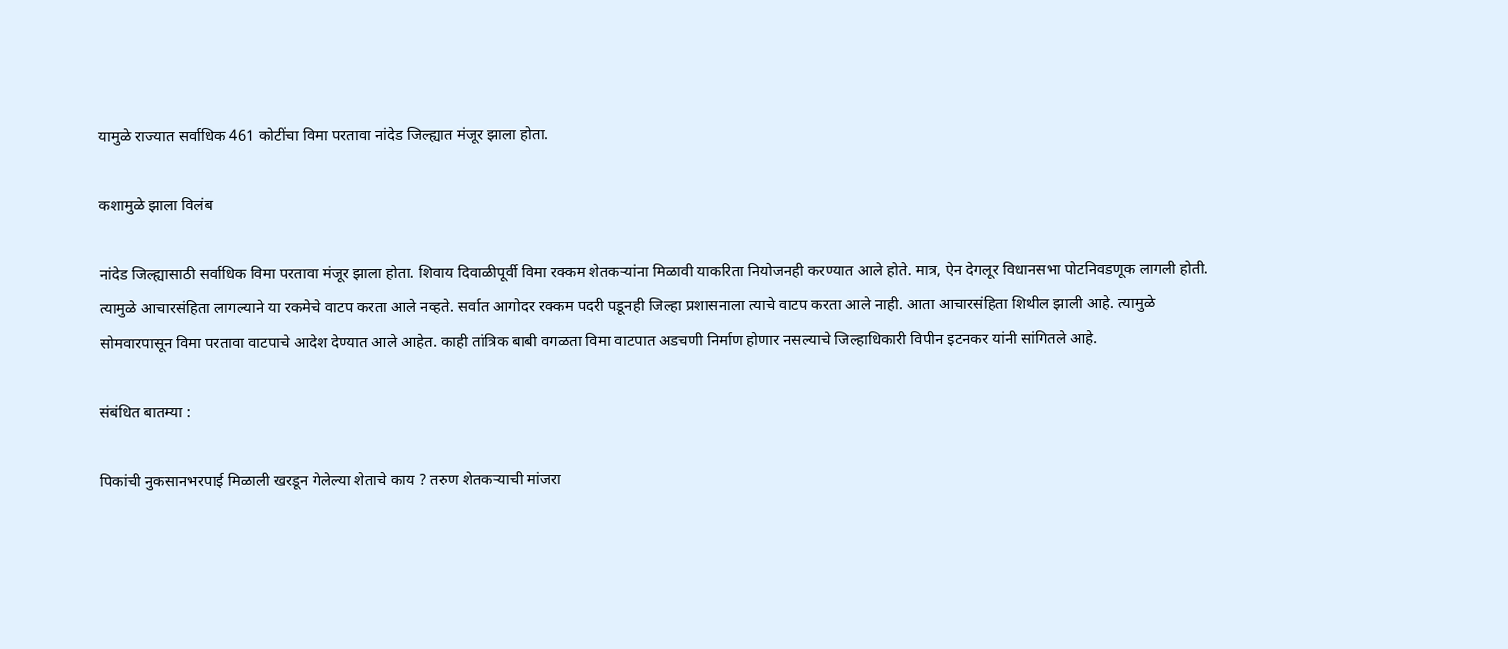यामुळे राज्यात सर्वाधिक 461 कोटींचा विमा परतावा नांदेड जिल्ह्यात मंजूर झाला होता.

कशामुळे झाला विलंब

नांदेड जिल्ह्यासाठी सर्वाधिक विमा परतावा मंजूर झाला होता. शिवाय दिवाळीपूर्वी विमा रक्कम शेतकऱ्यांना मिळावी याकरिता नियोजनही करण्यात आले होते. मात्र, ऐन देगलूर विधानसभा पोटनिवडणूक लागली होती. त्यामुळे आचारसंहिता लागल्याने या रकमेचे वाटप करता आले नव्हते. सर्वात आगोदर रक्कम पदरी पडूनही जिल्हा प्रशासनाला त्याचे वाटप करता आले नाही. आता आचारसंहिता शिथील झाली आहे. त्यामुळे सोमवारपासून विमा परतावा वाटपाचे आदेश देण्यात आले आहेत. काही तांत्रिक बाबी वगळता विमा वाटपात अडचणी निर्माण होणार नसल्याचे जिल्हाधिकारी विपीन इटनकर यांनी सांगितले आहे.

संबंधित बातम्या :

पिकांची नुकसानभरपाई मिळाली खरडून गेलेल्या शेताचे काय ? तरुण शेतकऱ्याची मांजरा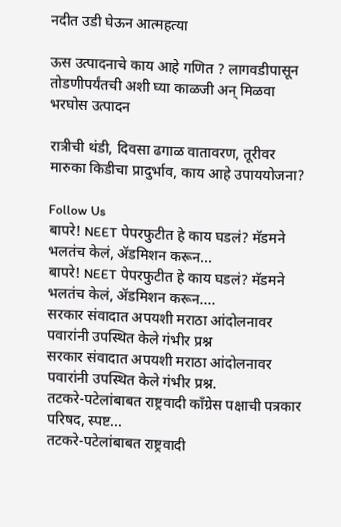नदीत उडी घेऊन आत्महत्या

ऊस उत्पादनाचे काय आहे गणित ? लागवडीपासून तोडणीपर्यंतची अशी घ्या काळजी अन् मिळवा भरघोस उत्पादन

रात्रीची थंडी, दिवसा ढगाळ वातावरण, तूरीवर मारुका किडीचा प्रादुर्भाव, काय आहे उपाययोजना?

Follow Us
बापरे! NEET पेपरफुटीत हे काय घडलं? मॅडमने भलतंच केलं, ॲडमिशन करून...
बापरे! NEET पेपरफुटीत हे काय घडलं? मॅडमने भलतंच केलं, ॲडमिशन करून....
सरकार संवादात अपयशी मराठा आंदोलनावर पवारांनी उपस्थित केले गंभीर प्रश्न
सरकार संवादात अपयशी मराठा आंदोलनावर पवारांनी उपस्थित केले गंभीर प्रश्न.
तटकरे-पटेलांबाबत राष्ट्रवादी कॉंग्रेस पक्षाची पत्रकार परिषद, स्पष्ट...
तटकरे-पटेलांबाबत राष्ट्रवादी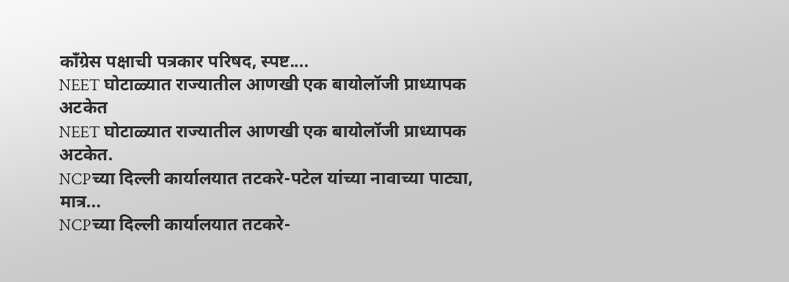कॉंग्रेस पक्षाची पत्रकार परिषद, स्पष्ट....
NEET घोटाळ्यात राज्यातील आणखी एक बायोलॉजी प्राध्यापक अटकेत
NEET घोटाळ्यात राज्यातील आणखी एक बायोलॉजी प्राध्यापक अटकेत.
NCPच्या दिल्ली कार्यालयात तटकरे-पटेल यांच्या नावाच्या पाट्या, मात्र...
NCPच्या दिल्ली कार्यालयात तटकरे-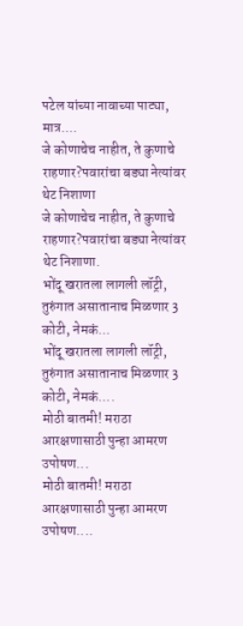पटेल यांच्या नावाच्या पाट्या, मात्र....
जे कोणाचेच नाहीत, ते कुणाचे राहणार?पवारांचा बड्या नेत्यांवर थेट निशाणा
जे कोणाचेच नाहीत, ते कुणाचे राहणार?पवारांचा बड्या नेत्यांवर थेट निशाणा.
भोंदू खरातला लागली लॉट्री, तुरुंगात असातानाच मिळणार 3 कोटी, नेमकं...
भोंदू खरातला लागली लॉट्री, तुरुंगात असातानाच मिळणार 3 कोटी, नेमकं....
मोठी बातमी! मराठा आरक्षणासाठी पुन्हा आमरण उपोषण...
मोठी बातमी! मराठा आरक्षणासाठी पुन्हा आमरण उपोषण....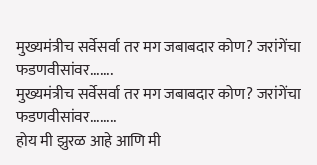मुख्यमंत्रीच सर्वेसर्वा तर मग जबाबदार कोण? जरांगेंचा फडणवीसांवर.......
मुख्यमंत्रीच सर्वेसर्वा तर मग जबाबदार कोण? जरांगेंचा फडणवीसांवर........
होय मी झुरळ आहे आणि मी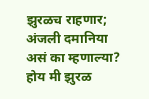झुरळच राहणार; अंजली दमानिया असं का म्हणाल्या?
होय मी झुरळ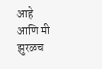आहे आणि मी झुरळच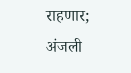राहणार; अंजली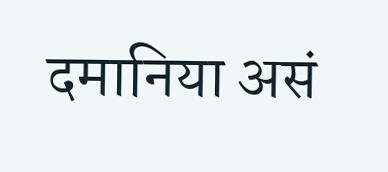दमानिया असं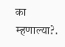का म्हणाल्या?.